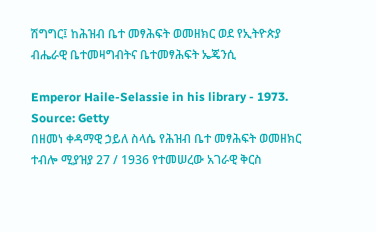ሽግግር፤ ከሕዝብ ቤተ መፃሕፍት ወመዘክር ወደ የኢትዮጵያ ብሔራዊ ቤተመዛግብትና ቤተመፃሕፍት ኤጄንሲ

Emperor Haile-Selassie in his library - 1973. Source: Getty
በዘመነ ቀዳማዊ ኃይለ ስላሴ የሕዝብ ቤተ መፃሕፍት ወመዘክር ተብሎ ሚያዝያ 27 / 1936 የተመሠረው አገራዊ ቅርስ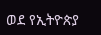ወደ የኢትዮጵያ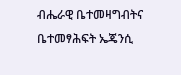ብሔራዊ ቤተመዛግብትና ቤተመፃሕፍት ኤጄንሲ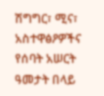ሽግግር፣ ሚና፣ አስተዋፅዖዎችና የሰባት አሠርት ዓመታት በላይ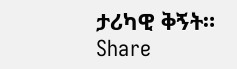ታሪካዊ ቅኝት።
Share